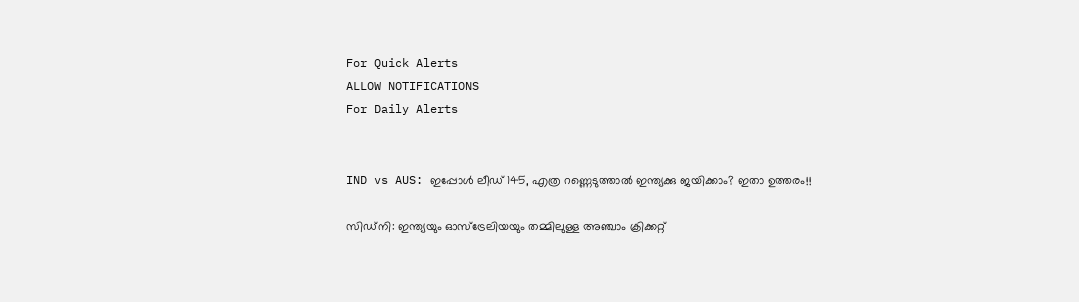For Quick Alerts
ALLOW NOTIFICATIONS
For Daily Alerts


IND vs AUS: ഇപ്പോള്‍ ലീഡ് 145, എത്ര റണ്ണെടുത്താല്‍ ഇന്ത്യക്കു ജയിക്കാം? ഇതാ ഉത്തരം!!

സിഡ്‌നി: ഇന്ത്യയും ഓസ്‌ട്രേലിയയും തമ്മിലുള്ള അഞ്ചാം ക്രിക്കറ്റ്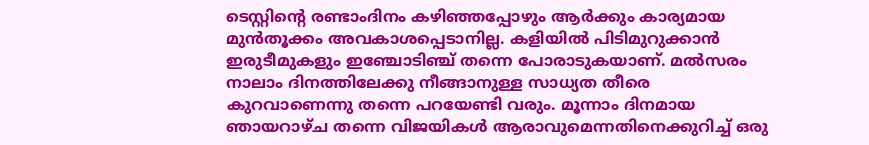ടെസ്റ്റിന്റെ രണ്ടാംദിനം കഴിഞ്ഞപ്പോഴും ആര്‍ക്കും കാര്യമായ മുന്‍തൂക്കം അവകാശപ്പെടാനില്ല. കളിയില്‍ പിടിമുറുക്കാന്‍ ഇരുടീമുകളും ഇഞ്ചോടിഞ്ച് തന്നെ പോരാടുകയാണ്. മല്‍സരം നാലാം ദിനത്തിലേക്കു നീങ്ങാനുള്ള സാധ്യത തീരെ കുറവാണെന്നു തന്നെ പറയേണ്ടി വരും. മൂന്നാം ദിനമായ ഞായറാഴ്ച തന്നെ വിജയികള്‍ ആരാവുമെന്നതിനെക്കുറിച്ച് ഒരു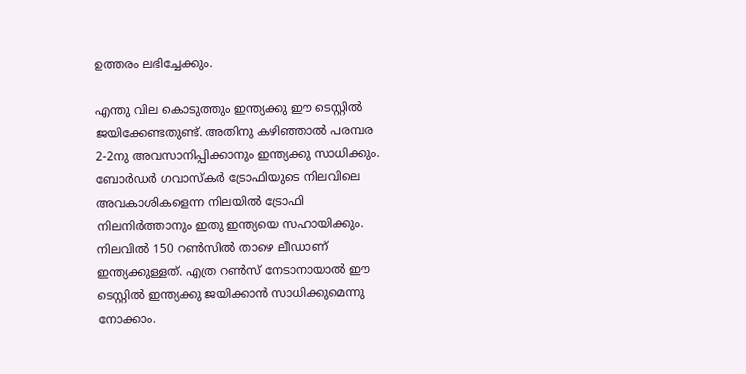ഉത്തരം ലഭിച്ചേക്കും.

എന്തു വില കൊടുത്തും ഇന്ത്യക്കു ഈ ടെസ്റ്റില്‍ ജയിക്കേണ്ടതുണ്ട്. അതിനു കഴിഞ്ഞാല്‍ പരമ്പര 2-2നു അവസാനിപ്പിക്കാനും ഇന്ത്യക്കു സാധിക്കും. ബോര്‍ഡര്‍ ഗവാസ്‌കര്‍ ട്രോഫിയുടെ നിലവിലെ അവകാശികളെന്ന നിലയില്‍ ട്രോഫി നിലനിര്‍ത്താനും ഇതു ഇന്ത്യയെ സഹായിക്കും. നിലവില്‍ 150 റണ്‍സില്‍ താഴെ ലീഡാണ് ഇന്ത്യക്കുള്ളത്. എത്ര റണ്‍സ് നേടാനായാല്‍ ഈ ടെസ്റ്റില്‍ ഇന്ത്യക്കു ജയിക്കാന്‍ സാധിക്കുമെന്നു നോക്കാം.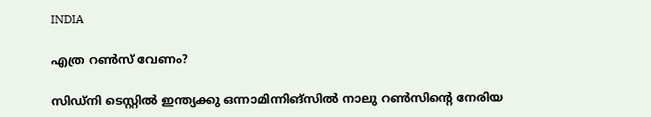INDIA

എത്ര റണ്‍സ് വേണം?

സിഡ്‌നി ടെസ്റ്റില്‍ ഇന്ത്യക്കു ഒന്നാമിന്നിങ്‌സില്‍ നാലു റണ്‍സിന്റെ നേരിയ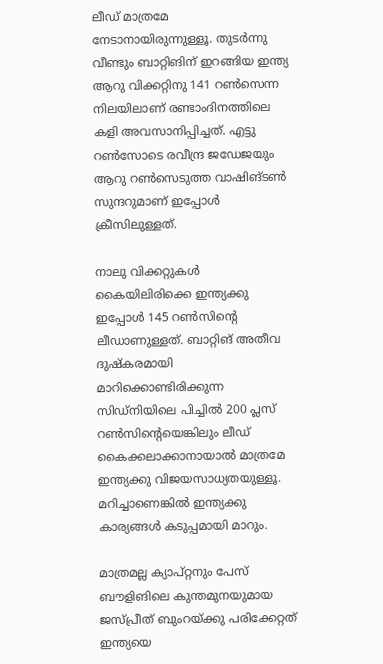ലീഡ് മാത്രമേ നേടാനായിരുന്നുള്ളൂ. തുടര്‍ന്നു വീണ്ടും ബാറ്റിങിന് ഇറങ്ങിയ ഇന്ത്യ ആറു വിക്കറ്റിനു 141 റണ്‍സെന്ന നിലയിലാണ് രണ്ടാംദിനത്തിലെ കളി അവസാനിപ്പിച്ചത്. എട്ടു റണ്‍സോടെ രവീന്ദ്ര ജഡേജയും ആറു റണ്‍സെടുത്ത വാഷിങ്ടണ്‍ സുന്ദറുമാണ് ഇപ്പോള്‍ ക്രീസിലുള്ളത്.

നാലു വിക്കറ്റുകള്‍ കൈയിലിരിക്കെ ഇന്ത്യക്കു ഇപ്പോള്‍ 145 റണ്‍സിന്റെ ലീഡാണുള്ളത്. ബാറ്റിങ് അതീവ ദുഷ്‌കരമായി മാറിക്കൊണ്ടിരിക്കുന്ന സിഡ്‌നിയിലെ പിച്ചില്‍ 200 പ്ലസ് റണ്‍സിന്റെയെങ്കിലും ലീഡ് കൈക്കലാക്കാനായാല്‍ മാത്രമേ ഇന്ത്യക്കു വിജയസാധ്യതയുള്ളൂ. മറിച്ചാണെങ്കില്‍ ഇന്ത്യക്കു കാര്യങ്ങള്‍ കടുപ്പമായി മാറും.

മാത്രമല്ല ക്യാപ്റ്റനും പേസ് ബൗളിങിലെ കുന്തമുനയുമായ ജസ്പ്രീത് ബുംറയ്ക്കു പരിക്കേറ്റത് ഇന്ത്യയെ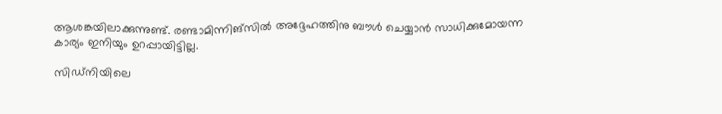ആശങ്കയിലാക്കുന്നുണ്ട്. രണ്ടാമിന്നിങ്‌സില്‍ അദ്ദേഹത്തിനു ബൗള്‍ ചെയ്യാന്‍ സാധിക്കുമോയന്ന കാര്യം ഇനിയും ഉറപ്പായിട്ടില്ല.

സിഡ്‌നിയിലെ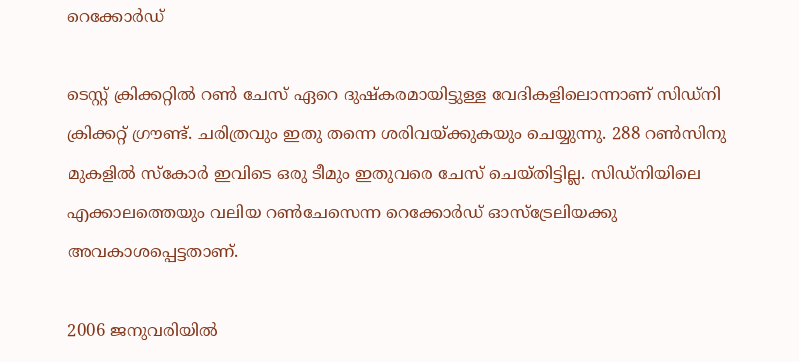റെക്കോര്‍ഡ്

ടെസ്റ്റ് ക്രിക്കറ്റില്‍ റണ്‍ ചേസ് ഏറെ ദുഷ്‌കരമായിട്ടുള്ള വേദികളിലൊന്നാണ് സിഡ്‌നി ക്രിക്കറ്റ് ഗ്രൗണ്ട്. ചരിത്രവും ഇതു തന്നെ ശരിവയ്ക്കുകയും ചെയ്യുന്നു. 288 റണ്‍സിനു മുകളില്‍ സ്‌കോര്‍ ഇവിടെ ഒരു ടീമും ഇതുവരെ ചേസ് ചെയ്തിട്ടില്ല. സിഡ്‌നിയിലെ എക്കാലത്തെയും വലിയ റണ്‍ചേസെന്ന റെക്കോര്‍ഡ് ഓസ്‌ട്രേലിയക്കു അവകാശപ്പെട്ടതാണ്.

2006 ജനുവരിയില്‍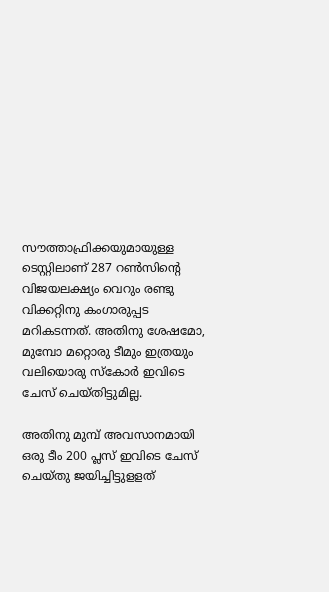സൗത്താഫ്രിക്കയുമായുള്ള ടെസ്റ്റിലാണ് 287 റണ്‍സിന്റെ വിജയലക്ഷ്യം വെറും രണ്ടു വിക്കറ്റിനു കംഗാരുപ്പട മറികടന്നത്. അതിനു ശേഷമോ, മുമ്പോ മറ്റൊരു ടീമും ഇത്രയും വലിയൊരു സ്‌കോര്‍ ഇവിടെ ചേസ് ചെയ്തിട്ടുമില്ല.

അതിനു മുമ്പ് അവസാനമായി ഒരു ടീം 200 പ്ലസ് ഇവിടെ ചേസ് ചെയ്തു ജയിച്ചിട്ടുളളത്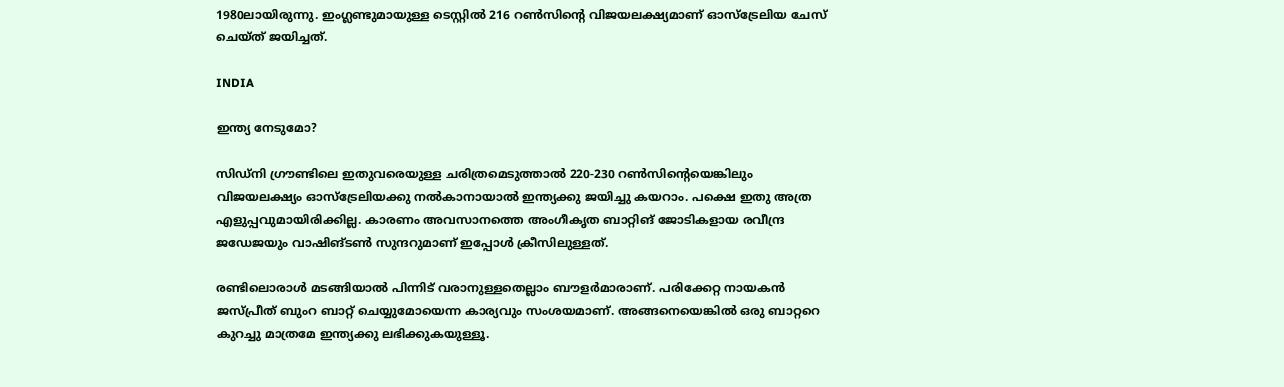1980ലായിരുന്നു. ഇംഗ്ലണ്ടുമായുള്ള ടെസ്റ്റില്‍ 216 റണ്‍സിന്റെ വിജയലക്ഷ്യമാണ് ഓസ്‌ട്രേലിയ ചേസ് ചെയ്ത് ജയിച്ചത്.

INDIA

ഇന്ത്യ നേടുമോ?

സിഡ്‌നി ഗ്രൗണ്ടിലെ ഇതുവരെയുള്ള ചരിത്രമെടുത്താല്‍ 220-230 റണ്‍സിന്റെയെങ്കിലും വിജയലക്ഷ്യം ഓസ്‌ട്രേലിയക്കു നല്‍കാനായാല്‍ ഇന്ത്യക്കു ജയിച്ചു കയറാം. പക്ഷെ ഇതു അത്ര എളുപ്പവുമായിരിക്കില്ല. കാരണം അവസാനത്തെ അംഗീകൃത ബാറ്റിങ് ജോടികളായ രവീന്ദ്ര ജഡേജയും വാഷിങ്ടണ്‍ സുന്ദറുമാണ് ഇപ്പോള്‍ ക്രീസിലുള്ളത്.

രണ്ടിലൊരാള്‍ മടങ്ങിയാല്‍ പിന്നിട് വരാനുള്ളതെല്ലാം ബൗളര്‍മാരാണ്. പരിക്കേറ്റ നായകന്‍ ജസ്പ്രീത് ബുംറ ബാറ്റ് ചെയ്യുമോയെന്ന കാര്യവും സംശയമാണ്. അങ്ങനെയെങ്കില്‍ ഒരു ബാറ്ററെ കുറച്ചു മാത്രമേ ഇന്ത്യക്കു ലഭിക്കുകയുള്ളൂ.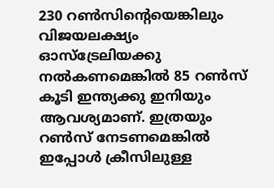230 റണ്‍സിന്റെയെങ്കിലും വിജയലക്ഷ്യം ഓസ്‌ട്രേലിയക്കു നല്‍കണമെങ്കില്‍ 85 റണ്‍സ് കൂടി ഇന്ത്യക്കു ഇനിയും ആവശ്യമാണ്. ഇത്രയും റണ്‍സ് നേടണമെങ്കില്‍ ഇപ്പോള്‍ ക്രീസിലുള്ള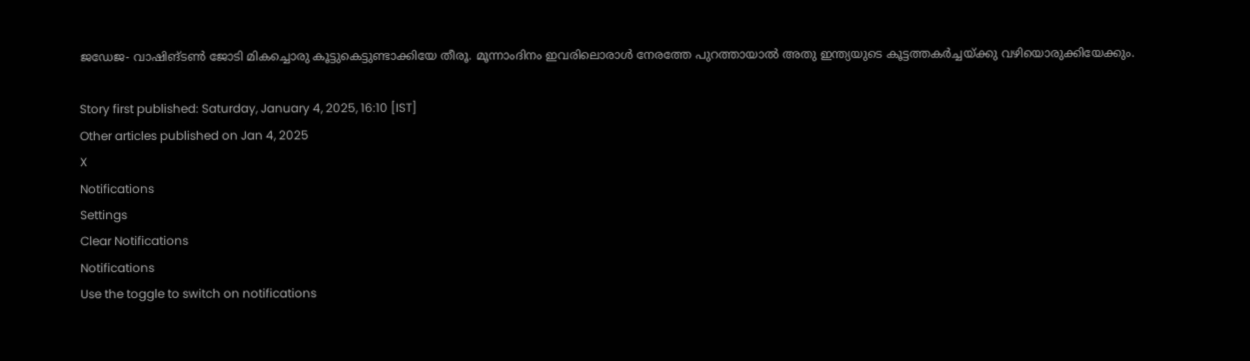ജഡേജ- വാഷിങ്ടണ്‍ ജോടി മികച്ചൊരു കൂട്ടുകെട്ടുണ്ടാക്കിയേ തീരൂ. മൂന്നാംദിനം ഇവരിലൊരാള്‍ നേരത്തേ പുറത്തായാല്‍ അതു ഇന്ത്യയുടെ കൂട്ടത്തകര്‍ച്ചയ്ക്കു വഴിയൊരുക്കിയേക്കും.

Story first published: Saturday, January 4, 2025, 16:10 [IST]
Other articles published on Jan 4, 2025
X
Notifications
Settings
Clear Notifications
Notifications
Use the toggle to switch on notifications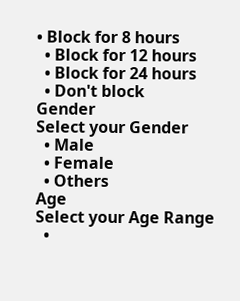• Block for 8 hours
  • Block for 12 hours
  • Block for 24 hours
  • Don't block
Gender
Select your Gender
  • Male
  • Female
  • Others
Age
Select your Age Range
  •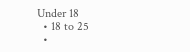Under 18
  • 18 to 25
  •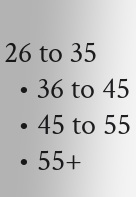26 to 35
  • 36 to 45
  • 45 to 55
  • 55+